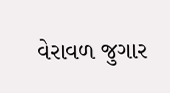વેરાવળ જુગાર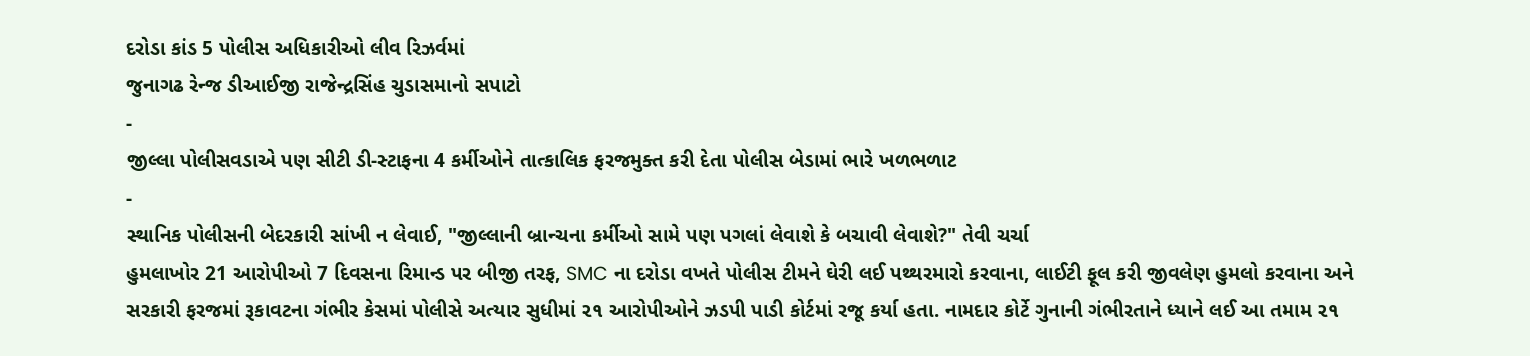દરોડા કાંડ 5 પોલીસ અધિકારીઓ લીવ રિઝર્વમાં
જુનાગઢ રેન્જ ડીઆઈજી રાજેન્દ્રસિંહ ચુડાસમાનો સપાટો
-
જીલ્લા પોલીસવડાએ પણ સીટી ડી-સ્ટાફના 4 કર્મીઓને તાત્કાલિક ફરજમુક્ત કરી દેતા પોલીસ બેડામાં ભારે ખળભળાટ
-
સ્થાનિક પોલીસની બેદરકારી સાંખી ન લેવાઈ, "જીલ્લાની બ્રાન્ચના કર્મીઓ સામે પણ પગલાં લેવાશે કે બચાવી લેવાશે?" તેવી ચર્ચા
હુમલાખોર 21 આરોપીઓ 7 દિવસના રિમાન્ડ પર બીજી તરફ, SMC ના દરોડા વખતે પોલીસ ટીમને ઘેરી લઈ પથ્થરમારો કરવાના, લાઈટી ફૂલ કરી જીવલેણ હુમલો કરવાના અને સરકારી ફરજમાં રૂકાવટના ગંભીર કેસમાં પોલીસે અત્યાર સુધીમાં ૨૧ આરોપીઓને ઝડપી પાડી કોર્ટમાં રજૂ કર્યા હતા. નામદાર કોર્ટે ગુનાની ગંભીરતાને ધ્યાને લઈ આ તમામ ૨૧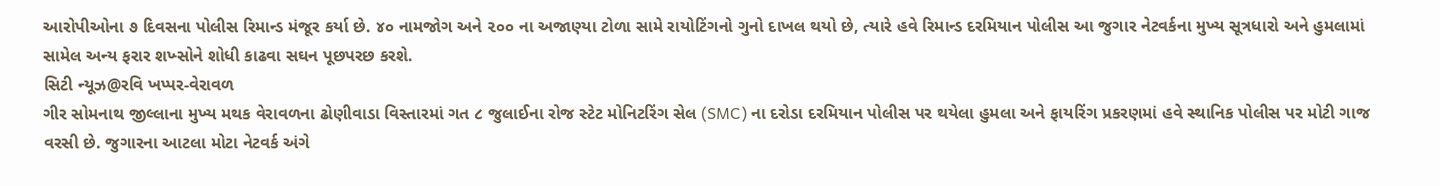આરોપીઓના ૭ દિવસના પોલીસ રિમાન્ડ મંજૂર કર્યા છે. ૪૦ નામજોગ અને ૨૦૦ ના અજાણ્યા ટોળા સામે રાયોટિંગનો ગુનો દાખલ થયો છે, ત્યારે હવે રિમાન્ડ દરમિયાન પોલીસ આ જુગાર નેટવર્કના મુખ્ય સૂત્રધારો અને હુમલામાં સામેલ અન્ય ફરાર શખ્સોને શોધી કાઢવા સઘન પૂછપરછ કરશે.
સિટી ન્યૂઝ@રવિ ખપ્પર-વેરાવળ
ગીર સોમનાથ જીલ્લાના મુખ્ય મથક વેરાવળના ઢોણીવાડા વિસ્તારમાં ગત ૮ જુલાઈના રોજ સ્ટેટ મોનિટરિંગ સેલ (SMC) ના દરોડા દરમિયાન પોલીસ પર થયેલા હુમલા અને ફાયરિંગ પ્રકરણમાં હવે સ્થાનિક પોલીસ પર મોટી ગાજ વરસી છે. જુગારના આટલા મોટા નેટવર્ક અંગે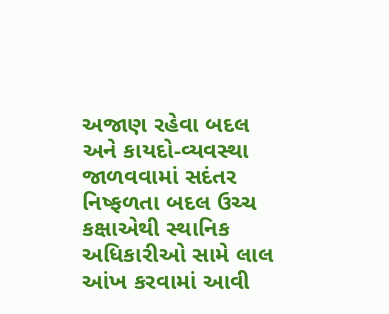અજાણ રહેવા બદલ અને કાયદો-વ્યવસ્થા જાળવવામાં સદંતર નિષ્ફળતા બદલ ઉચ્ચ કક્ષાએથી સ્થાનિક અધિકારીઓ સામે લાલ આંખ કરવામાં આવી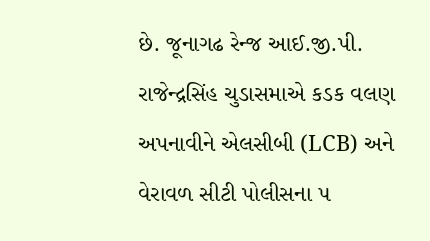છે. જૂનાગઢ રેન્જ આઈ.જી.પી. રાજેન્દ્રસિંહ ચુડાસમાએ કડક વલણ અપનાવીને એલસીબી (LCB) અને વેરાવળ સીટી પોલીસના ૫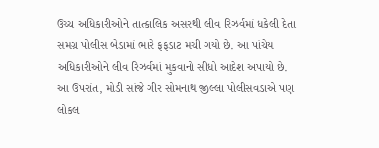ઉચ્ચ અધિકારીઓને તાત્કાલિક અસરથી લીવ રિઝર્વમાં ધકેલી દેતા સમગ્ર પોલીસ બેડામાં ભારે ફફડાટ મચી ગયો છે. આ પાંચેય અધિકારીઓને લીવ રિઝર્વમાં મુકવાનો સીધો આદેશ અપાયો છે.
આ ઉપરાંત, મોડી સાંજે ગીર સોમનાથ જીલ્લા પોલીસવડાએ પણ લોકલ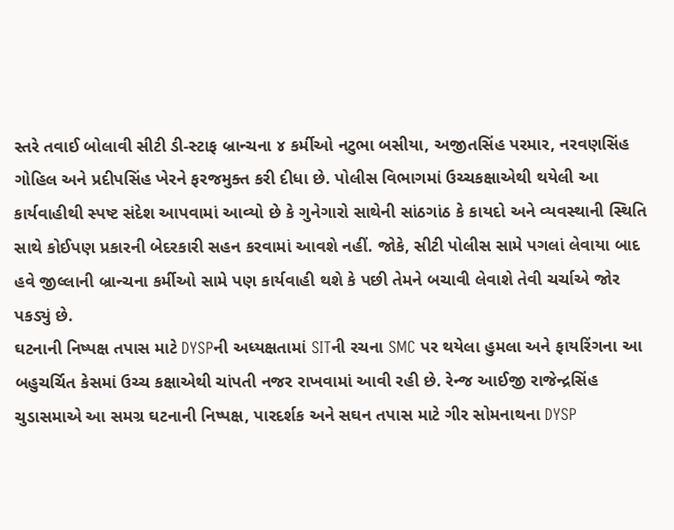સ્તરે તવાઈ બોલાવી સીટી ડી-સ્ટાફ બ્રાન્ચના ૪ કર્મીઓ નટુભા બસીયા, અજીતસિંહ પરમાર, નરવણસિંહ ગોહિલ અને પ્રદીપસિંહ ખેરને ફરજમુક્ત કરી દીધા છે. પોલીસ વિભાગમાં ઉચ્ચકક્ષાએથી થયેલી આ કાર્યવાહીથી સ્પષ્ટ સંદેશ આપવામાં આવ્યો છે કે ગુનેગારો સાથેની સાંઠગાંઠ કે કાયદો અને વ્યવસ્થાની સ્થિતિ સાથે કોઈપણ પ્રકારની બેદરકારી સહન કરવામાં આવશે નહીં. જોકે, સીટી પોલીસ સામે પગલાં લેવાયા બાદ હવે જીલ્લાની બ્રાન્ચના કર્મીઓ સામે પણ કાર્યવાહી થશે કે પછી તેમને બચાવી લેવાશે તેવી ચર્ચાએ જોર પકડ્યું છે.
ઘટનાની નિષ્પક્ષ તપાસ માટે DYSPની અધ્યક્ષતામાં SITની રચના SMC પર થયેલા હુમલા અને ફાયરિંગના આ બહુચર્ચિત કેસમાં ઉચ્ચ કક્ષાએથી ચાંપતી નજર રાખવામાં આવી રહી છે. રેન્જ આઈજી રાજેન્દ્રસિંહ ચુડાસમાએ આ સમગ્ર ઘટનાની નિષ્પક્ષ, પારદર્શક અને સઘન તપાસ માટે ગીર સોમનાથના DYSP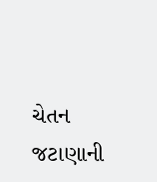ચેતન જટાણાની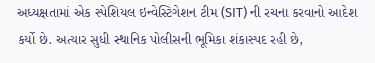અધ્યક્ષતામાં એક સ્પેશિયલ ઇન્વેસ્ટિગેશન ટીમ (SIT) ની રચના કરવાનો આદેશ કર્યો છે. અત્યાર સુધી સ્થાનિક પોલીસની ભૂમિકા શંકાસ્પદ રહી છે,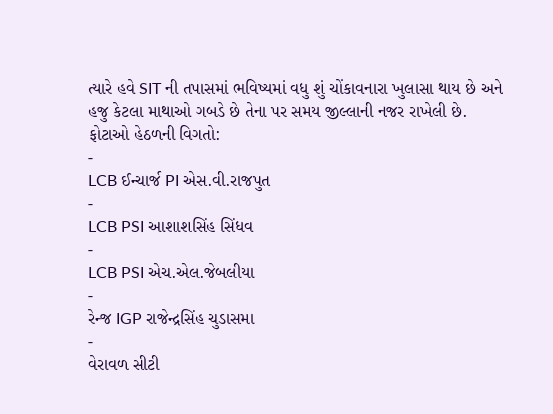ત્યારે હવે SIT ની તપાસમાં ભવિષ્યમાં વધુ શું ચોંકાવનારા ખુલાસા થાય છે અને હજુ કેટલા માથાઓ ગબડે છે તેના પર સમય જીલ્લાની નજર રાખેલી છે.
ફોટાઓ હેઠળની વિગતો:
-
LCB ઈન્ચાર્જ PI એસ.વી.રાજપુત
-
LCB PSI આશાશસિંહ સિંધવ
-
LCB PSI એચ.એલ.જેબલીયા
-
રેન્જ IGP રાજેન્દ્રસિંહ ચુડાસમા
-
વેરાવળ સીટી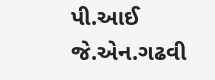પી.આઈ જે.એન.ગઢવી